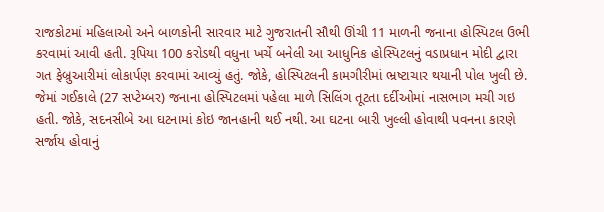રાજકોટમાં મહિલાઓ અને બાળકોની સારવાર માટે ગુજરાતની સૌથી ઊંચી 11 માળની જનાના હોસ્પિટલ ઉભી કરવામાં આવી હતી. રૂપિયા 100 કરોડથી વધુના ખર્ચે બનેલી આ આધુનિક હોસ્પિટલનું વડાપ્રધાન મોદી દ્વારા ગત ફેબ્રુઆરીમાં લોકાર્પણ કરવામાં આવ્યું હતું. જોકે, હોસ્પિટલની કામગીરીમાં ભ્રષ્ટાચાર થયાની પોલ ખુલી છે. જેમાં ગઈકાલે (27 સપ્ટેમ્બર) જનાના હોસ્પિટલમાં પહેલા માળે સિલિંગ તૂટતા દર્દીઓમાં નાસભાગ મચી ગઇ હતી. જોકે, સદનસીબે આ ઘટનામાં કોઇ જાનહાની થઈ નથી. આ ઘટના બારી ખુલ્લી હોવાથી પવનના કારણે સર્જાય હોવાનું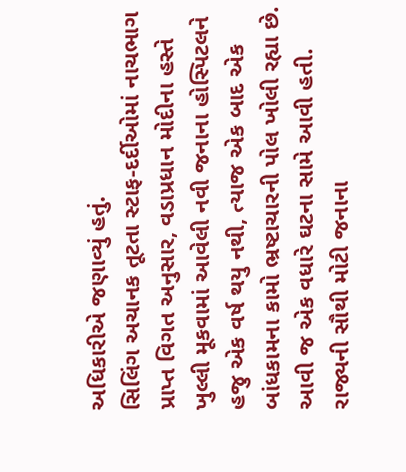અધિકારીએ જણાવ્યું હતું.
સિલિંગ અચાનક તૂટતા સ્ટાફ-દર્દીઓમાં નાચભાગ પ્રાપ્ત વિગત અનુસાર, વડાપ્રધાન મોદીના હસ્તે ખુલ્લી મૂકવામાં આવેલી નવી જનાના હોસ્પિટલને હજુ એક વર્ષ થયુ નથી, ત્યાજ એક બાદ એક બાંધકામના કામો ભ્રષ્ટાચારની પોલ ખોલી રહ્યા છે. આવી જ એક વધારે ઘટના સામે આવી હતી. રાજ્યની સૌથી મોટી જનાના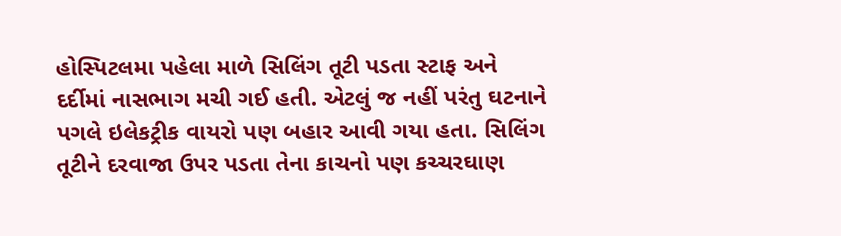હોસ્પિટલમા પહેલા માળે સિલિંગ તૂટી પડતા સ્ટાફ અને દર્દીમાં નાસભાગ મચી ગઈ હતી. એટલું જ નહીં પરંતુ ઘટનાને પગલે ઇલેકટ્રીક વાયરો પણ બહાર આવી ગયા હતા. સિલિંગ તૂટીને દરવાજા ઉપર પડતા તેના કાચનો પણ કચ્ચરઘાણ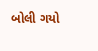બોલી ગયો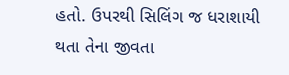હતો. ઉપરથી સિલિંગ જ ધરાશાયી થતા તેના જીવતા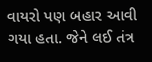વાયરો પણ બહાર આવી ગયા હતા. જેને લઈ તંત્ર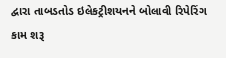દ્વારા તાબડતોડ ઇલેકટ્રીશયનને બોલાવી રિપેરિંગ કામ શરૂ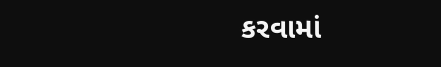કરવામાં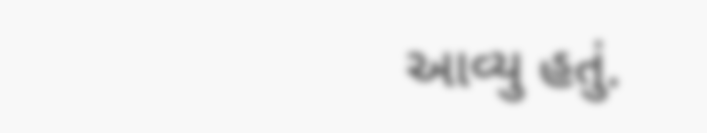આવ્યુ હતું.